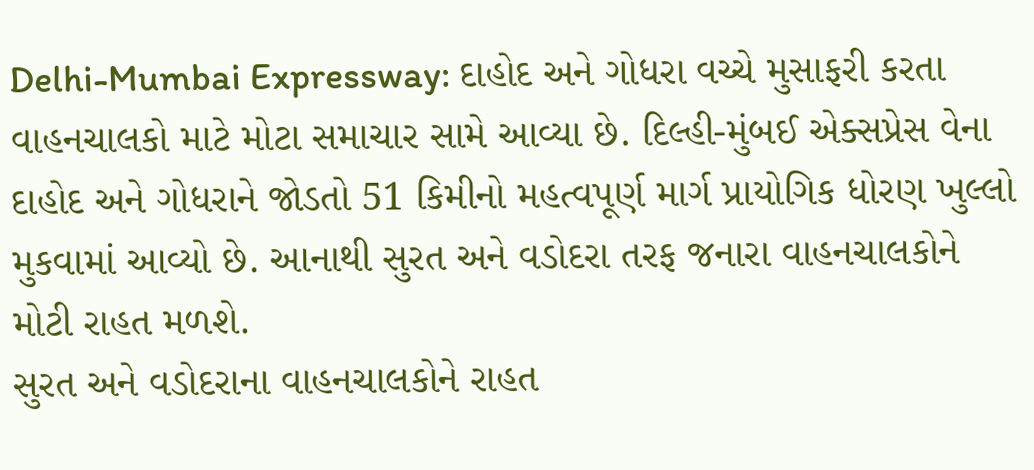Delhi-Mumbai Expressway: દાહોદ અને ગોધરા વચ્ચે મુસાફરી કરતા વાહનચાલકો માટે મોટા સમાચાર સામે આવ્યા છે. દિલ્હી-મુંબઈ એક્સપ્રેસ વેના દાહોદ અને ગોધરાને જોડતો 51 કિમીનો મહત્વપૂર્ણ માર્ગ પ્રાયોગિક ધોરણ ખુલ્લો મુકવામાં આવ્યો છે. આનાથી સુરત અને વડોદરા તરફ જનારા વાહનચાલકોને મોટી રાહત મળશે.
સુરત અને વડોદરાના વાહનચાલકોને રાહત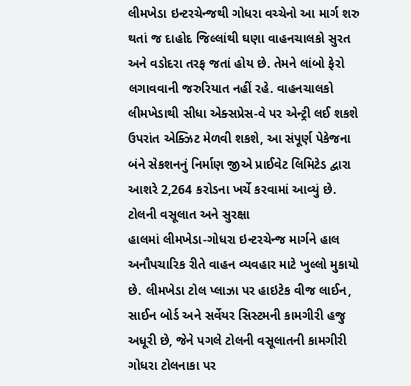લીમખેડા ઇન્ટરચેન્જથી ગોધરા વચ્ચેનો આ માર્ગ શરુ થતાં જ દાહોદ જિલ્લાંથી ઘણા વાહનચાલકો સુરત અને વડોદરા તરફ જતાં હોય છે. તેમને લાંબો ફેરો લગાવવાની જરુરિયાત નહીં રહે. વાહનચાલકો લીમખેડાથી સીધા એક્સપ્રેસ-વે પર એન્ટ્રી લઈ શકશે ઉપરાંત એક્ઝિટ મેળવી શકશે, આ સંપૂર્ણ પેકેજના બંને સેકશનનું નિર્માણ જીએ પ્રાઈવેટ લિમિટેડ દ્વારા આશરે 2,264 કરોડના ખર્ચે કરવામાં આવ્યું છે.
ટોલની વસૂલાત અને સુરક્ષા
હાલમાં લીમખેડા-ગોધરા ઇન્ટરચેન્જ માર્ગને હાલ અનૌપચારિક રીતે વાહન વ્યવહાર માટે ખુલ્લો મુકાયો છે. લીમખેડા ટોલ પ્લાઝા પર હાઇટેક વીજ લાઈન, સાઈન બોર્ડ અને સર્વેયર સિસ્ટમની કામગીરી હજુ અધૂરી છે, જેને પગલે ટોલની વસૂલાતની કામગીરી ગોધરા ટોલનાકા પર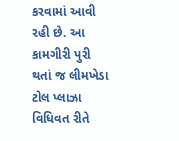કરવામાં આવી રહી છે. આ કામગીરી પુરી થતાં જ લીમખેડા ટોલ પ્લાઝા વિધિવત રીતે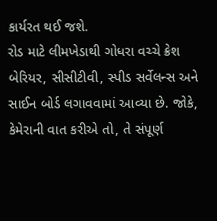કાર્યરત થઈ જશે.
રોડ માટે લીમખેડાથી ગોધરા વચ્ચે ક્રેશ બેરિયર, સીસીટીવી, સ્પીડ સર્વેલન્સ અને સાઈન બોર્ડ લગાવવામાં આવ્યા છે. જોકે, કેમેરાની વાત કરીએ તો, તે સંપૂર્ણ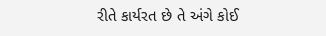રીતે કાર્યરત છે તે અંગે કોઈ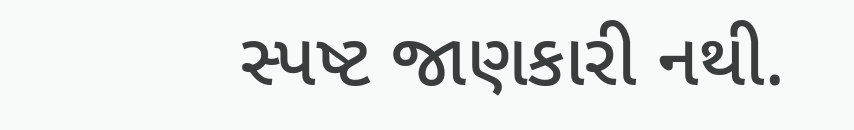સ્પષ્ટ જાણકારી નથી.